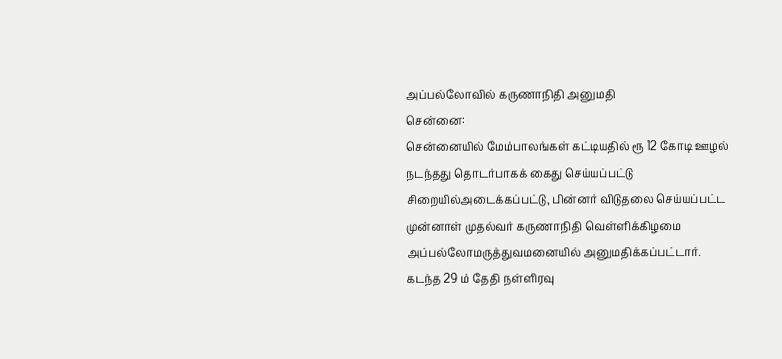அப்பல்லோவில் கருணாநிதி அனுமதி
சென்னை:
சென்னையில் மேம்பாலங்கள் கட்டியதில் ரூ 12 கோடி ஊழல் நடந்தது தொடர்பாகக் கைது செய்யப்பட்டு சிறையில்அடைக்கப்பட்டு, பின்னர் விடுதலை செய்யப்பட்ட முன்னாள் முதல்வர் கருணாநிதி வெள்ளிக்கிழமை அப்பல்லோமருத்துவமனையில் அனுமதிக்கப்பட்டார்.
கடந்த 29 ம் தேதி நள்ளிரவு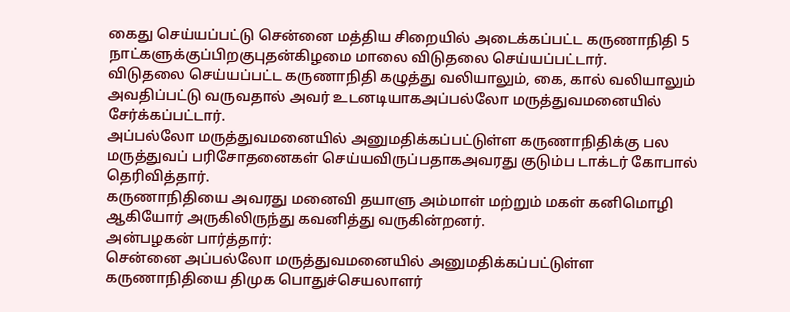கைது செய்யப்பட்டு சென்னை மத்திய சிறையில் அடைக்கப்பட்ட கருணாநிதி 5 நாட்களுக்குப்பிறகுபுதன்கிழமை மாலை விடுதலை செய்யப்பட்டார்.
விடுதலை செய்யப்பட்ட கருணாநிதி கழுத்து வலியாலும், கை, கால் வலியாலும் அவதிப்பட்டு வருவதால் அவர் உடனடியாகஅப்பல்லோ மருத்துவமனையில் சேர்க்கப்பட்டார்.
அப்பல்லோ மருத்துவமனையில் அனுமதிக்கப்பட்டுள்ள கருணாநிதிக்கு பல மருத்துவப் பரிசோதனைகள் செய்யவிருப்பதாகஅவரது குடும்ப டாக்டர் கோபால் தெரிவித்தார்.
கருணாநிதியை அவரது மனைவி தயாளு அம்மாள் மற்றும் மகள் கனிமொழி ஆகியோர் அருகிலிருந்து கவனித்து வருகின்றனர்.
அன்பழகன் பார்த்தார்:
சென்னை அப்பல்லோ மருத்துவமனையில் அனுமதிக்கப்பட்டுள்ள கருணாநிதியை திமுக பொதுச்செயலாளர்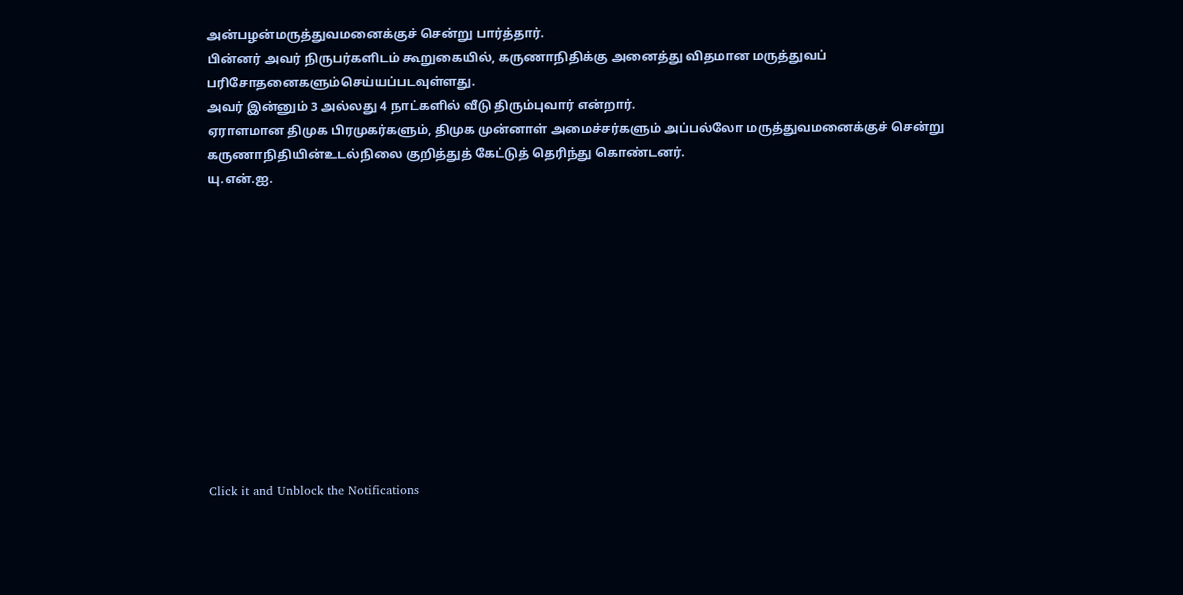அன்பழன்மருத்துவமனைக்குச் சென்று பார்த்தார்.
பின்னர் அவர் நிருபர்களிடம் கூறுகையில், கருணாநிதிக்கு அனைத்து விதமான மருத்துவப் பரிசோதனைகளும்செய்யப்படவுள்ளது.
அவர் இன்னும் 3 அல்லது 4 நாட்களில் வீடு திரும்புவார் என்றார்.
ஏராளமான திமுக பிரமுகர்களும், திமுக முன்னாள் அமைச்சர்களும் அப்பல்லோ மருத்துவமனைக்குச் சென்று கருணாநிதியின்உடல்நிலை குறித்துத் கேட்டுத் தெரிந்து கொண்டனர்.
யு.என்.ஐ.












Click it and Unblock the Notifications